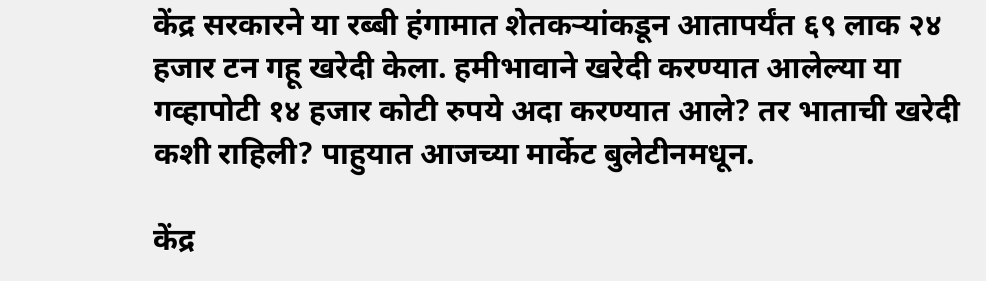केंद्र सरकारने या रब्बी हंगामात शेतकऱ्यांकडून आतापर्यंत ६९ लाक २४ हजार टन गहू खरेदी केला. हमीभावाने खरेदी करण्यात आलेल्या या गव्हापोटी १४ हजार कोटी रुपये अदा करण्यात आले? तर भाताची खरेदी कशी राहिली? पाहुयात आजच्या मार्केट बुलेटीनमधून.

केंद्र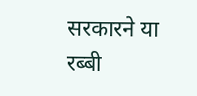सरकारने या रब्बी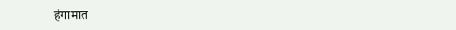हंगामात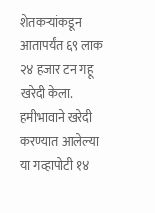शेतकऱ्यांकडून आतापर्यंत ६९ लाक २४ हजार टन गहू खरेदी केला. हमीभावाने खरेदी करण्यात आलेल्या या गव्हापोटी १४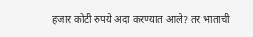हजार कोटी रुपये अदा करण्यात आले? तर भाताची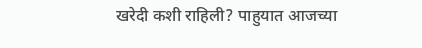खरेदी कशी राहिली? पाहुयात आजच्या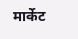मार्केट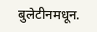बुलेटीनमधून.